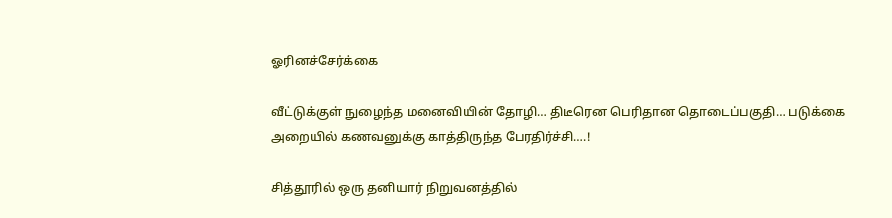ஓரினச்சேர்க்கை

வீட்டுக்குள் நுழைந்த மனைவியின் தோழி… திடீரென பெரிதான தொடைப்பகுதி… படுக்கை அறையில் கணவனுக்கு காத்திருந்த பேரதிர்ச்சி….!

சித்தூரில் ஒரு தனியார் நிறுவனத்தில்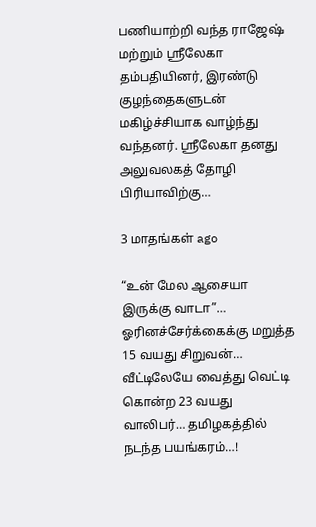பணியாற்றி வந்த ராஜேஷ் மற்றும் ஸ்ரீலேகா தம்பதியினர், இரண்டு குழந்தைகளுடன் மகிழ்ச்சியாக வாழ்ந்து வந்தனர். ஸ்ரீலேகா தனது அலுவலகத் தோழி பிரியாவிற்கு…

3 மாதங்கள் ago

“உன் மேல ஆசையா இருக்கு வாடா”… ஓரினச்சேர்க்கைக்கு மறுத்த 15 வயது சிறுவன்… வீட்டிலேயே வைத்து வெட்டி கொன்ற 23 வயது வாலிபர்… தமிழகத்தில் நடந்த பயங்கரம்…!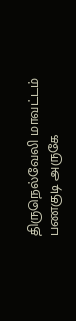திருநெல்வேலி மாவட்டம் பணகுடி அருகே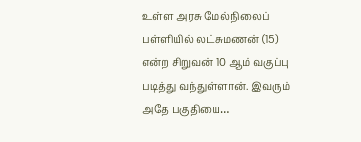உள்ள அரசு மேல்நிலைப் பள்ளியில் லட்சுமணன் (15) என்ற சிறுவன் 10 ஆம் வகுப்பு படித்து வந்துள்ளான். இவரும் அதே பகுதியை…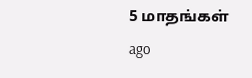5 மாதங்கள் ago